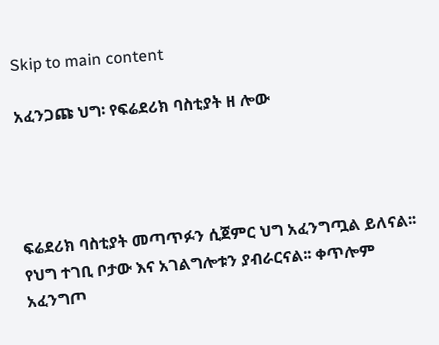Skip to main content

አፈንጋጩ ህግ፡ የፍሬደሪክ ባስቲያት ዘ ሎው




ፍሬደሪክ ባስቲያት መጣጥፉን ሲጀምር ህግ አፈንግጧል ይለናል፡፡ የህግ ተገቢ ቦታው እና አገልግሎቱን ያብራርናል፡፡ ቀጥሎም አፈንግጦ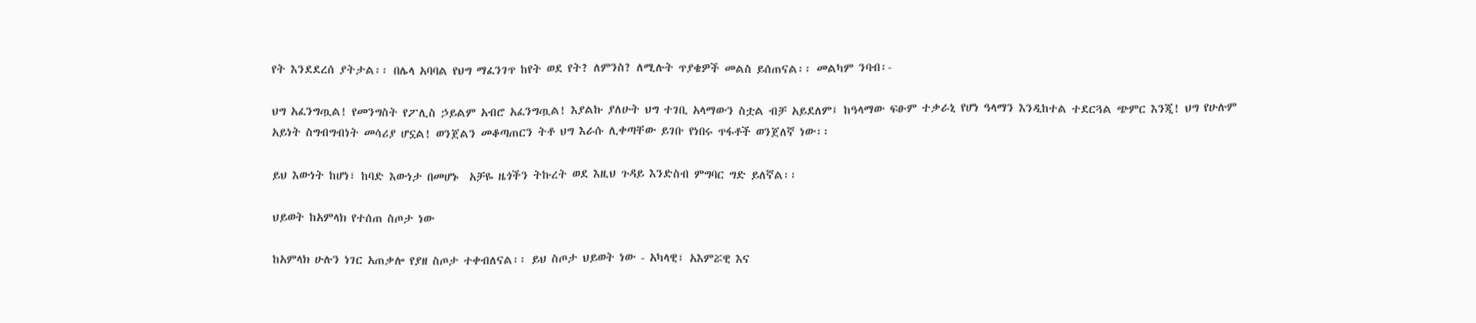የት እንደደረሰ ያትታል፡፡ በሌላ አባባል የህግ ማፈንገጥ ከየት ወደ የት? ለምንስ? ለሚሉት ጥያቄዎች መልስ ይሰጠናል፡፡ መልካም ንባብ፡-

ህግ አፈንግጧል! የመንግስት የፖሊስ ኃይልም አብሮ አፈንግጧል! እያልኩ ያለሁት ህግ ተገቢ አላማውን ስቷል ብቻ አይደለም፤ ከዓላማው ፍፁም ተቃራኒ የሆነ ዓላማን እንዲከተል ተደርጓል ጭምር እንጂ! ህግ የሁሉም አይነት ስግብግብነት መሳሪያ ሆኗል! ወንጀልን መቆጣጠርን ትቶ ህግ እራሱ ሊቀጣቸው ይገቡ የነበሩ ጥፋቶች ወንጀለኛ ነው፡፡

ይህ እውነት ከሆነ፣ ከባድ እውነታ በመሆኑ  አቻዬ ዜጎችን ትኩረት ወደ እዚህ ጉዳይ እንድስብ ምግባር ግድ ይለኛል፡፡

ህይወት ከአምላክ የተሰጠ ስጦታ ነው

ከአምላክ ሁሉን ነገር አጠቃሎ የያዘ ስጦታ ተቀብለናል፡፡ ይህ ስጦታ ህይወት ነው - አካላዊ፣ አእምሯዊ እና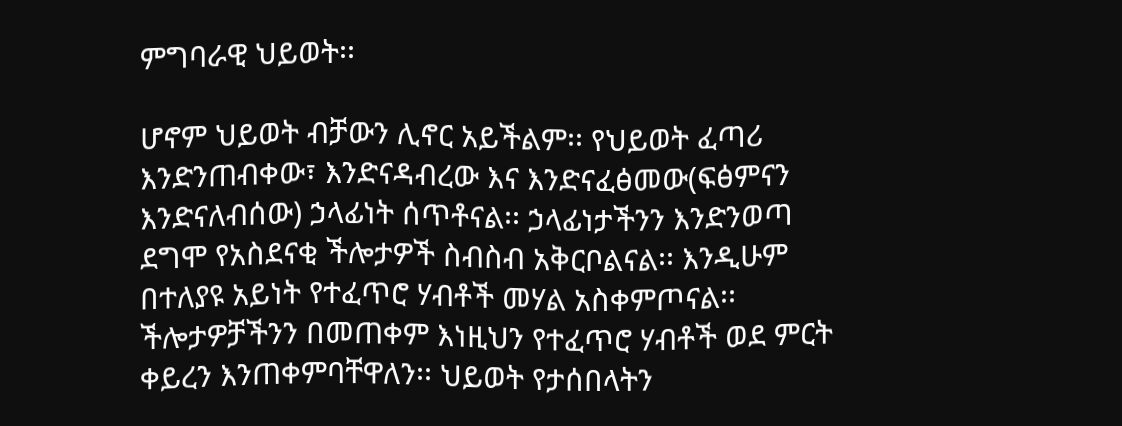ምግባራዊ ህይወት፡፡

ሆኖም ህይወት ብቻውን ሊኖር አይችልም፡፡ የህይወት ፈጣሪ እንድንጠብቀው፣ እንድናዳብረው እና እንድናፈፅመው(ፍፅምናን እንድናለብሰው) ኃላፊነት ሰጥቶናል፡፡ ኃላፊነታችንን እንድንወጣ ደግሞ የአስደናቂ ችሎታዎች ስብስብ አቅርቦልናል፡፡ እንዲሁም በተለያዩ አይነት የተፈጥሮ ሃብቶች መሃል አስቀምጦናል፡፡ ችሎታዎቻችንን በመጠቀም እነዚህን የተፈጥሮ ሃብቶች ወደ ምርት ቀይረን እንጠቀምባቸዋለን፡፡ ህይወት የታሰበላትን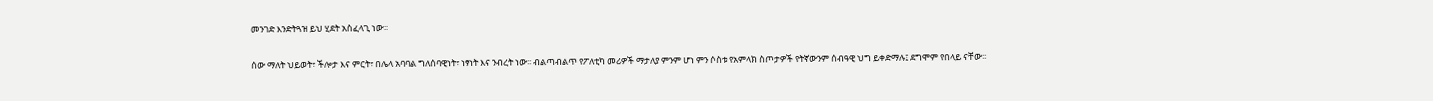መንገድ እንድትጓዝ ይህ ሂደት አስፈላጊ ነው፡፡

ሰው ማለት ህይወት፣ ችሎታ እና ምርት፣ በሌላ አባባል ግለሰባዊነት፣ ነፃነት እና ንብረት ነው፡፡ ብልጣብልጥ የፖለቲካ መሪዎች ማታለያ ምንም ሆነ ምን ሶስቱ የአምላክ ስጦታዎች የትኛውንም ሰብዓዊ ህግ ይቀድማሉ፤ ደግሞም የበላይ ናቸው፡፡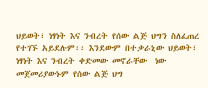ህይወት፣ ነፃነት እና ንብረት የሰው ልጅ ህግን ስለፈጠረ የተገኙ አይደሉም፡፡ እንደውም በተቃራኒው ህይወት፣ ነፃነት እና ንብረት ቀድመው መኖራቸው  ነው መጀመሪያውኑም የሰው ልጅ ህግ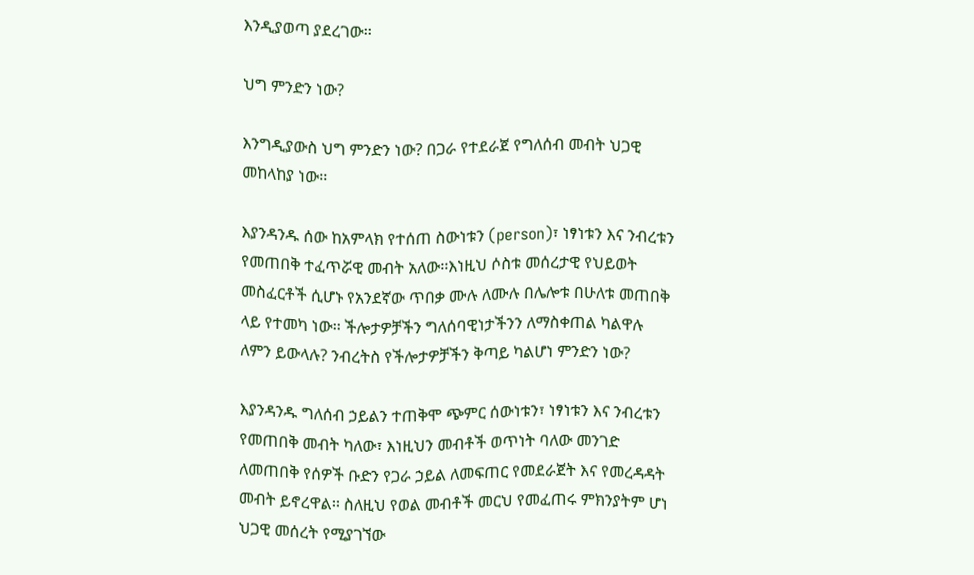እንዲያወጣ ያደረገው፡፡

ህግ ምንድን ነው?

እንግዲያውስ ህግ ምንድን ነው? በጋራ የተደራጀ የግለሰብ መብት ህጋዊ መከላከያ ነው፡፡

እያንዳንዱ ሰው ከአምላክ የተሰጠ ስውነቱን (person)፣ ነፃነቱን እና ንብረቱን የመጠበቅ ተፈጥሯዊ መብት አለው፡፡እነዚህ ሶስቱ መሰረታዊ የህይወት መስፈርቶች ሲሆኑ የአንደኛው ጥበቃ ሙሉ ለሙሉ በሌሎቱ በሁለቱ መጠበቅ ላይ የተመካ ነው፡፡ ችሎታዎቻችን ግለሰባዊነታችንን ለማስቀጠል ካልዋሉ ለምን ይውላሉ? ንብረትስ የችሎታዎቻችን ቅጣይ ካልሆነ ምንድን ነው?

እያንዳንዱ ግለሰብ ኃይልን ተጠቅሞ ጭምር ሰውነቱን፣ ነፃነቱን እና ንብረቱን የመጠበቅ መብት ካለው፣ እነዚህን መብቶች ወጥነት ባለው መንገድ ለመጠበቅ የሰዎች ቡድን የጋራ ኃይል ለመፍጠር የመደራጀት እና የመረዳዳት መብት ይኖረዋል፡፡ ስለዚህ የወል መብቶች መርህ የመፈጠሩ ምክንያትም ሆነ ህጋዊ መሰረት የሚያገኘው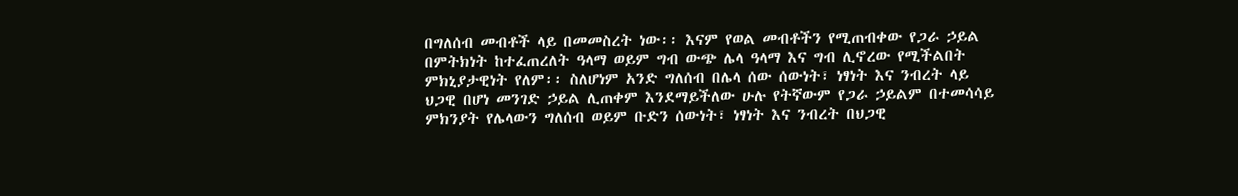በግለሰብ መብቶች ላይ በመመስረት ነው፡፡ እናም የወል መብቶችን የሚጠብቀው የጋራ ኃይል በምትክነት ከተፈጠረለት ዓላማ ወይም ግብ ውጭ ሌላ ዓላማ እና ግብ ሊኖረው የሚችልበት ምክኒያታዊነት የለም፡፡ ስለሆነም አንድ ግለሰብ በሌላ ሰው ሰውነት፣ ነፃነት እና ንብረት ላይ ህጋዊ በሆነ መንገድ ኃይል ሊጠቀም እንደማይችለው ሁሉ የትኛውም የጋራ ኃይልም በተመሳሳይ ምክንያት የሌላውን ግለሰብ ወይም ቡድን ሰውነት፣ ነፃነት እና ንብረት በህጋዊ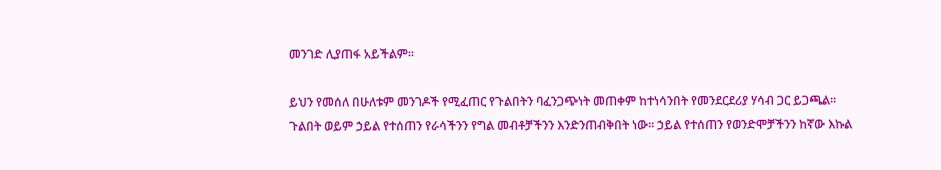መንገድ ሊያጠፋ አይችልም፡፡

ይህን የመሰለ በሁለቱም መንገዶች የሚፈጠር የጉልበትን ባፈንጋጭነት መጠቀም ከተነሳንበት የመንደርደሪያ ሃሳብ ጋር ይጋጫል፡፡ ጉልበት ወይም ኃይል የተሰጠን የራሳችንን የግል መብቶቻችንን እንድንጠብቅበት ነው፡፡ ኃይል የተሰጠን የወንድሞቻችንን ከኛው እኩል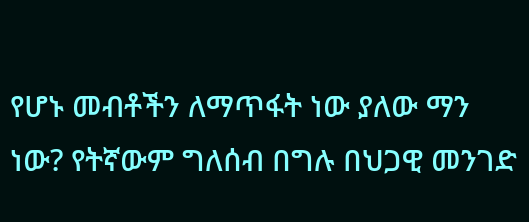የሆኑ መብቶችን ለማጥፋት ነው ያለው ማን ነው? የትኛውም ግለሰብ በግሉ በህጋዊ መንገድ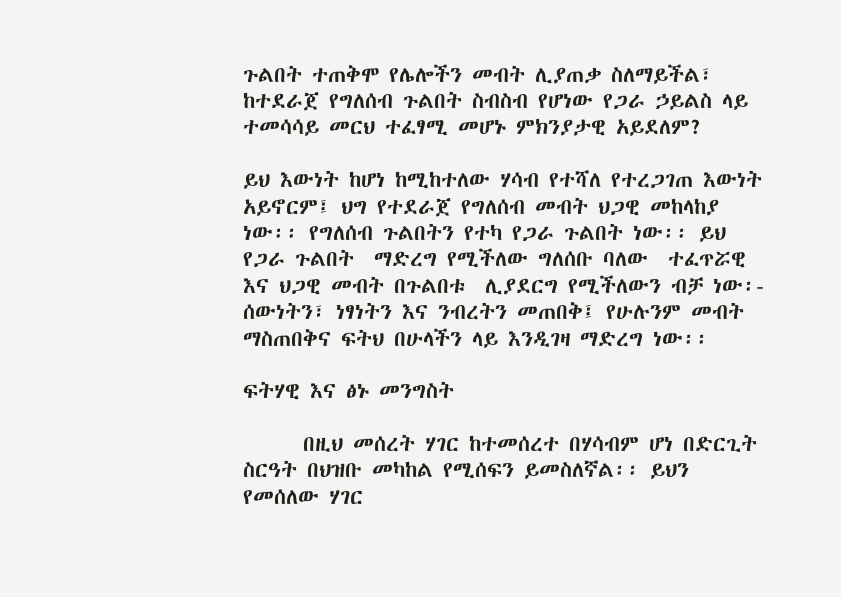ጉልበት ተጠቅሞ የሌሎችን መብት ሊያጠቃ ስለማይችል፣ ከተደራጀ የግለሰብ ጉልበት ስብስብ የሆነው የጋራ ኃይልስ ላይ ተመሳሳይ መርህ ተፈፃሚ መሆኑ ምክንያታዊ አይደለም?

ይህ እውነት ከሆነ ከሚከተለው ሃሳብ የተሻለ የተረጋገጠ እውነት አይኖርም፤ ህግ የተደራጀ የግለሰብ መብት ህጋዊ መከላከያ ነው፡፡ የግለሰብ ጉልበትን የተካ የጋራ ጉልበት ነው፡፡ ይህ የጋራ ጉልበት  ማድረግ የሚችለው ግለሰቡ ባለው  ተፈጥሯዊ እና ህጋዊ መብት በጉልበቱ  ሊያደርግ የሚችለውን ብቻ ነው፡- ሰውነትን፣ ነፃነትን እና ንብረትን መጠበቅ፤ የሁሉንም መብት ማስጠበቅና ፍትህ በሁላችን ላይ እንዲገዛ ማድረግ ነው፡፡

ፍትሃዊ እና ፅኑ መንግስት

      በዚህ መሰረት ሃገር ከተመሰረተ በሃሳብም ሆነ በድርጊት ስርዓት በህዝቡ መካከል የሚሰፍን ይመስለኛል፡፡ ይህን የመሰለው ሃገር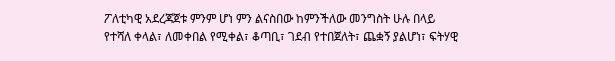ፖለቲካዊ አደረጃጀቱ ምንም ሆነ ምን ልናስበው ከምንችለው መንግስት ሁሉ በላይ የተሻለ ቀላል፣ ለመቀበል የሚቀል፣ ቆጣቢ፣ ገደብ የተበጀለት፣ ጨቋኝ ያልሆነ፣ ፍትሃዊ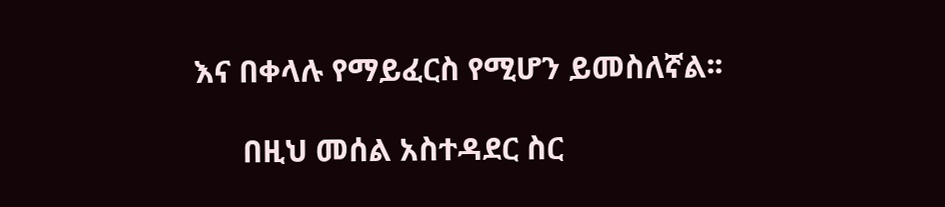እና በቀላሉ የማይፈርስ የሚሆን ይመስለኛል፡፡

      በዚህ መሰል አስተዳደር ስር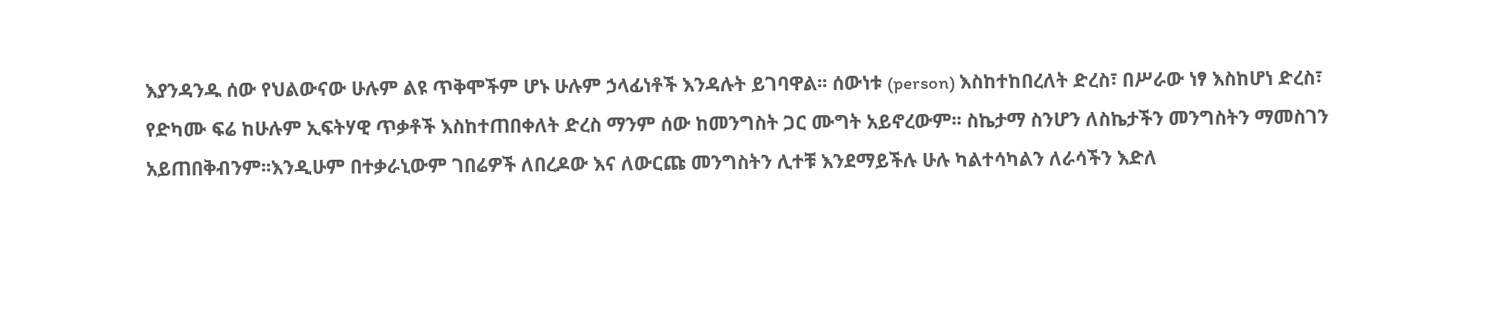እያንዳንዱ ሰው የህልውናው ሁሉም ልዩ ጥቅሞችም ሆኑ ሁሉም ኃላፊነቶች እንዳሉት ይገባዋል፡፡ ሰውነቱ (person) እስከተከበረለት ድረስ፣ በሥራው ነፃ እስከሆነ ድረስ፣ የድካሙ ፍሬ ከሁሉም ኢፍትሃዊ ጥቃቶች እስከተጠበቀለት ድረስ ማንም ሰው ከመንግስት ጋር ሙግት አይኖረውም፡፡ ስኬታማ ስንሆን ለስኬታችን መንግስትን ማመስገን አይጠበቅብንም፡፡እንዲሁም በተቃራኒውም ገበሬዎች ለበረዶው እና ለውርጩ መንግስትን ሊተቹ እንደማይችሉ ሁሉ ካልተሳካልን ለራሳችን እድለ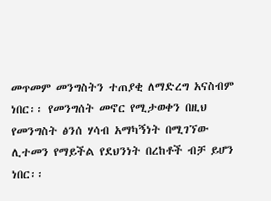መጥመም መንግስትን ተጠያቂ ለማድረግ አናስብም ነበር፡፡ የመንግሰት መኖር የሚታወቀን በዚህ የመንግስት ፅንሰ ሃሳብ አማካኝነት በሚገኘው ሊተመን የማይችል የደህንነት በረከቶች ብቻ ይሆን ነበር፡፡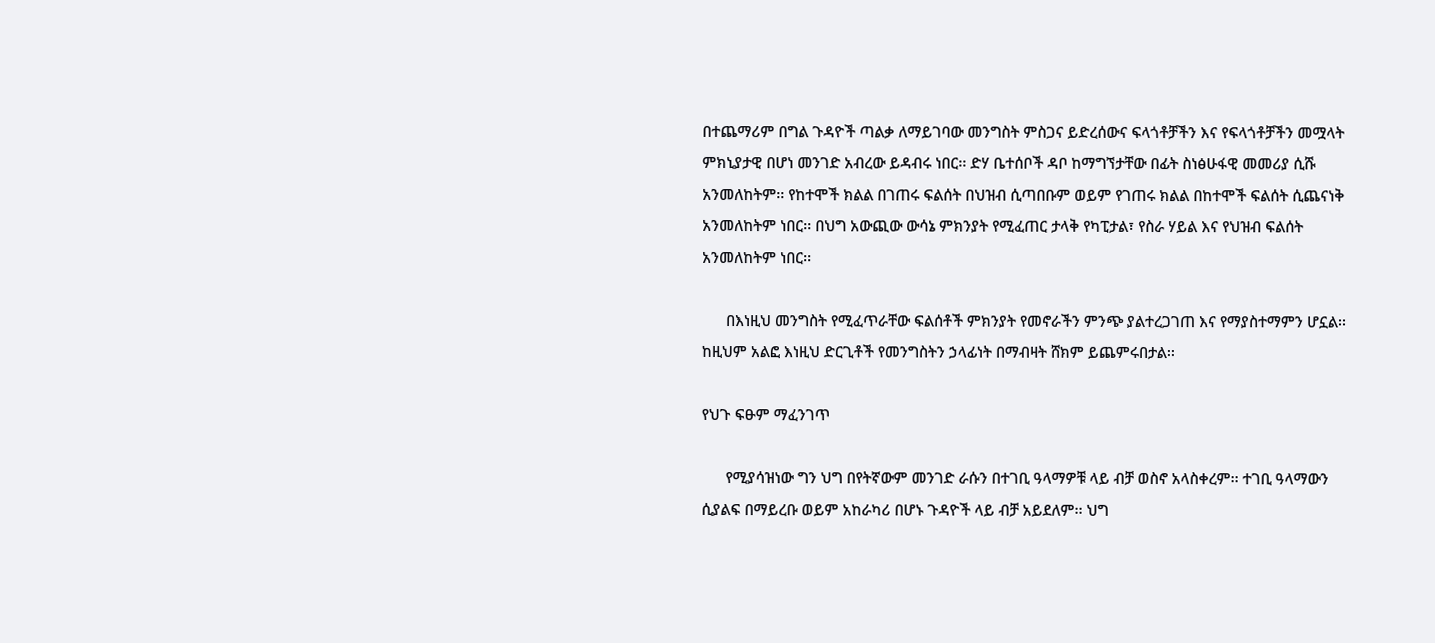በተጨማሪም በግል ጉዳዮች ጣልቃ ለማይገባው መንግስት ምስጋና ይድረሰውና ፍላጎቶቻችን እና የፍላጎቶቻችን መሟላት ምክኒያታዊ በሆነ መንገድ አብረው ይዳብሩ ነበር፡፡ ድሃ ቤተሰቦች ዳቦ ከማግኘታቸው በፊት ስነፅሁፋዊ መመሪያ ሲሹ አንመለከትም፡፡ የከተሞች ክልል በገጠሩ ፍልሰት በህዝብ ሲጣበቡም ወይም የገጠሩ ክልል በከተሞች ፍልሰት ሲጨናነቅ አንመለከትም ነበር፡፡ በህግ አውጪው ውሳኔ ምክንያት የሚፈጠር ታላቅ የካፒታል፣ የስራ ሃይል እና የህዝብ ፍልሰት አንመለከትም ነበር፡፡

      በእነዚህ መንግስት የሚፈጥራቸው ፍልሰቶች ምክንያት የመኖራችን ምንጭ ያልተረጋገጠ እና የማያስተማምን ሆኗል፡፡ ከዚህም አልፎ እነዚህ ድርጊቶች የመንግስትን ኃላፊነት በማብዛት ሸክም ይጨምሩበታል፡፡

የህጉ ፍፁም ማፈንገጥ

      የሚያሳዝነው ግን ህግ በየትኛውም መንገድ ራሱን በተገቢ ዓላማዎቹ ላይ ብቻ ወስኖ አላስቀረም፡፡ ተገቢ ዓላማውን ሲያልፍ በማይረቡ ወይም አከራካሪ በሆኑ ጉዳዮች ላይ ብቻ አይደለም፡፡ ህግ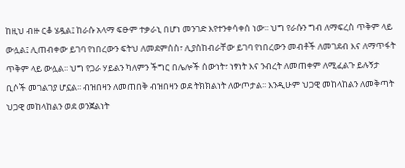ከዚህ ብዙ ርቆ ሄዷል፤ ከራሱ አላማ ፍፁም ተቃራኒ በሆነ መንገድ እየተንቀሳቀሰ ነው፡፡ ህግ የራሱን ግብ ለማፍረስ ጥቅም ላይ ውሏል፤ ሊጠብቀው ይገባ የነበረውን ፍትህ ለመደምሰስ፣ ሊያስከብራቸው ይገባ የነበረውን መብቶች ለመገደብ እና ለማጥፋት ጥቅም ላይ ውሏል፡፡ ህግ የጋራ ሃይልን ካለምን ችግር በሌሎች ሰውነት፣ ነፃነት እና ንብረት ለመጠቀም ለሚፈልጉ ይሉኝታ ቢሶች መገልገያ ሆኗል፡፡ ብዝበዛን ለመጠበቅ ብዝበዛን ወደ ትክክልነት ለውጦታል፡፡ እንዲሁም ህጋዊ መከላከልን ለመቅጣት ህጋዊ መከላከልን ወደ ወንጀልነት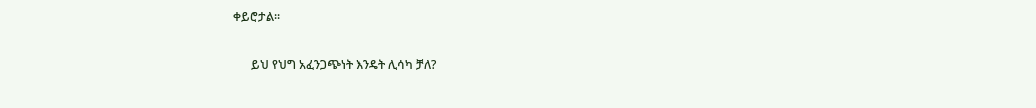ቀይሮታል፡፡

      ይህ የህግ አፈንጋጭነት እንዴት ሊሳካ ቻለ?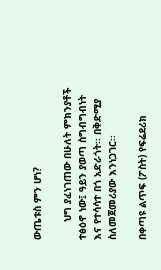ውጤቱስ ምን ሆነ?

      ህግ ያፈነገጠው በሁለት ምክንያቶች ተፅዕኖ ነው፤ ዓይን ያወጣ ስግብግብነት እና የተሳሳተ በጎ አድራጎት፡፡ በቅድሚያ ስለመጀመሪያው እንነጋገር፡፡

በቀጣዩ ልጥፍ (ፖስት) የፍሬደሪክ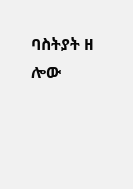ባስትያት ዘ ሎው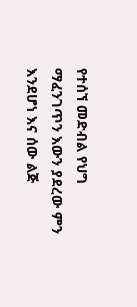የተሰኘ መድብል የህግ ማፈንገጥን እውን ያደረው ምን እንደሆነ እና ሰው ልጅ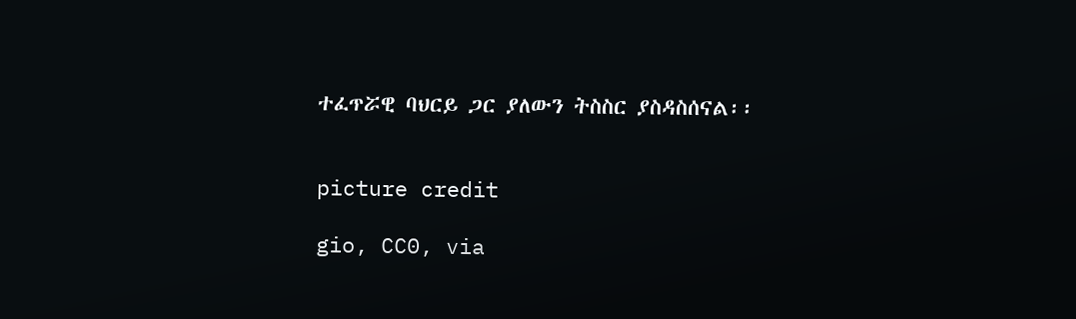ተፈጥሯዊ ባህርይ ጋር ያለውን ትስስር ያስዳስሰናል፡፡


picture credit

gio, CC0, via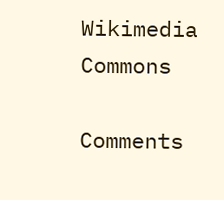Wikimedia Commons

Comments